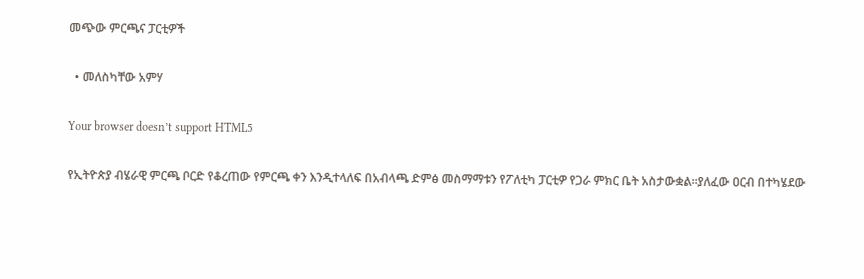መጭው ምርጫና ፓርቲዎች

  • መለስካቸው አምሃ

Your browser doesn’t support HTML5

የኢትዮጵያ ብሄራዊ ምርጫ ቦርድ የቆረጠው የምርጫ ቀን እንዲተላለፍ በአብላጫ ድምፅ መስማማቱን የፖለቲካ ፓርቲዎ የጋራ ምክር ቤት አስታውቋል።ያለፈው ዐርብ በተካሄደው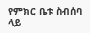የምክር ቤቱ ስብሰባ ላይ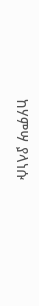ከሃምሣ ያላነሱ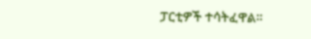ፓርቲዎች ተሳትፈዋል።